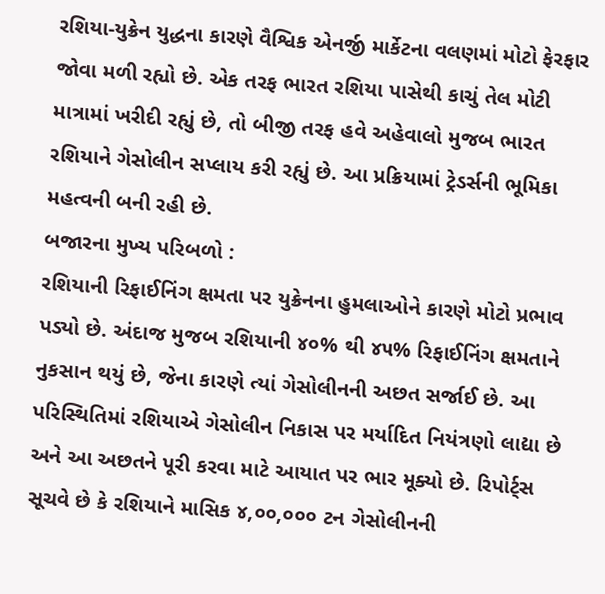રશિયા-યુક્રેન યુદ્ધના કારણે વૈશ્વિક એનર્જી માર્કેટના વલણમાં મોટો ફેરફાર જોવા મળી રહ્યો છે. એક તરફ ભારત રશિયા પાસેથી કાચું તેલ મોટી માત્રામાં ખરીદી રહ્યું છે, તો બીજી તરફ હવે અહેવાલો મુજબ ભારત રશિયાને ગેસોલીન સપ્લાય કરી રહ્યું છે. આ પ્રક્રિયામાં ટ્રેડર્સની ભૂમિકા મહત્વની બની રહી છે.
બજારના મુખ્ય પરિબળો :
રશિયાની રિફાઈનિંગ ક્ષમતા પર યુક્રેનના હુમલાઓને કારણે મોટો પ્રભાવ પડ્યો છે. અંદાજ મુજબ રશિયાની ૪૦% થી ૪૫% રિફાઈનિંગ ક્ષમતાને નુકસાન થયું છે, જેના કારણે ત્યાં ગેસોલીનની અછત સર્જાઈ છે. આ પરિસ્થિતિમાં રશિયાએ ગેસોલીન નિકાસ પર મર્યાદિત નિયંત્રણો લાદ્યા છે અને આ અછતને પૂરી કરવા માટે આયાત પર ભાર મૂક્યો છે. રિપોર્ટ્સ સૂચવે છે કે રશિયાને માસિક ૪,૦૦,૦૦૦ ટન ગેસોલીનની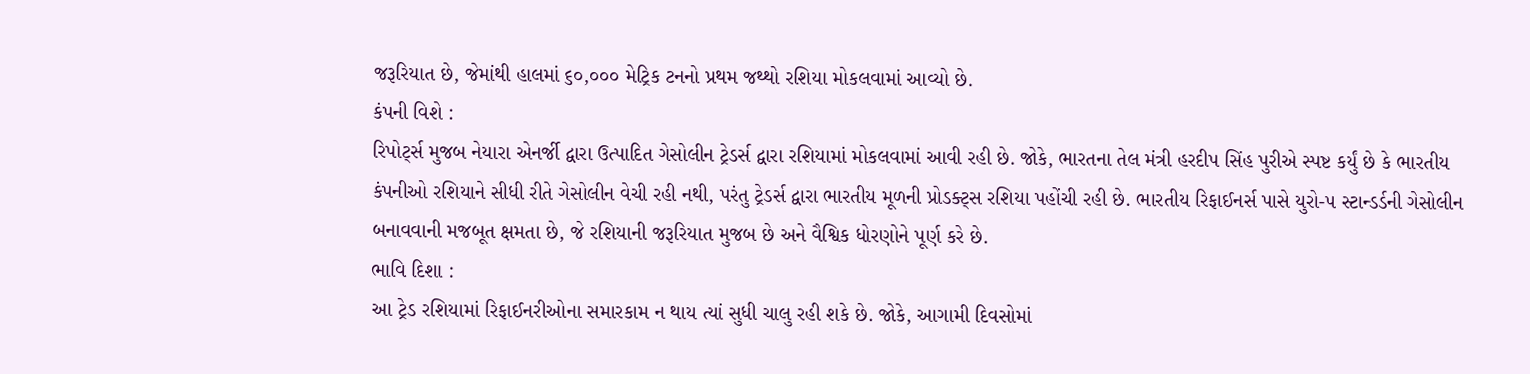જરૂરિયાત છે, જેમાંથી હાલમાં ૬૦,૦૦૦ મેટ્રિક ટનનો પ્રથમ જથ્થો રશિયા મોકલવામાં આવ્યો છે.
કંપની વિશે :
રિપોર્ટ્સ મુજબ નેયારા એનર્જી દ્વારા ઉત્પાદિત ગેસોલીન ટ્રેડર્સ દ્વારા રશિયામાં મોકલવામાં આવી રહી છે. જોકે, ભારતના તેલ મંત્રી હરદીપ સિંહ પુરીએ સ્પષ્ટ કર્યું છે કે ભારતીય કંપનીઓ રશિયાને સીધી રીતે ગેસોલીન વેચી રહી નથી, પરંતુ ટ્રેડર્સ દ્વારા ભારતીય મૂળની પ્રોડક્ટ્સ રશિયા પહોંચી રહી છે. ભારતીય રિફાઈનર્સ પાસે યુરો-૫ સ્ટાન્ડર્ડની ગેસોલીન બનાવવાની મજબૂત ક્ષમતા છે, જે રશિયાની જરૂરિયાત મુજબ છે અને વૈશ્વિક ધોરણોને પૂર્ણ કરે છે.
ભાવિ દિશા :
આ ટ્રેડ રશિયામાં રિફાઈનરીઓના સમારકામ ન થાય ત્યાં સુધી ચાલુ રહી શકે છે. જોકે, આગામી દિવસોમાં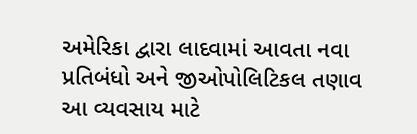અમેરિકા દ્વારા લાદવામાં આવતા નવા પ્રતિબંધો અને જીઓપોલિટિકલ તણાવ આ વ્યવસાય માટે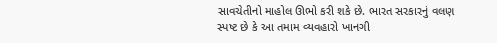સાવચેતીનો માહોલ ઊભો કરી શકે છે. ભારત સરકારનું વલણ સ્પષ્ટ છે કે આ તમામ વ્યવહારો ખાનગી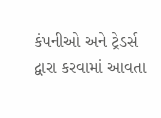કંપનીઓ અને ટ્રેડર્સ દ્વારા કરવામાં આવતા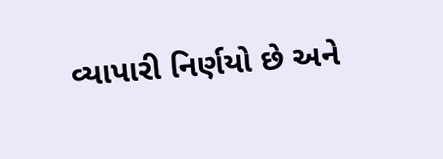વ્યાપારી નિર્ણયો છે અને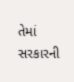તેમાં સરકારની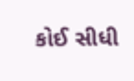કોઈ સીધી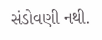સંડોવણી નથી.